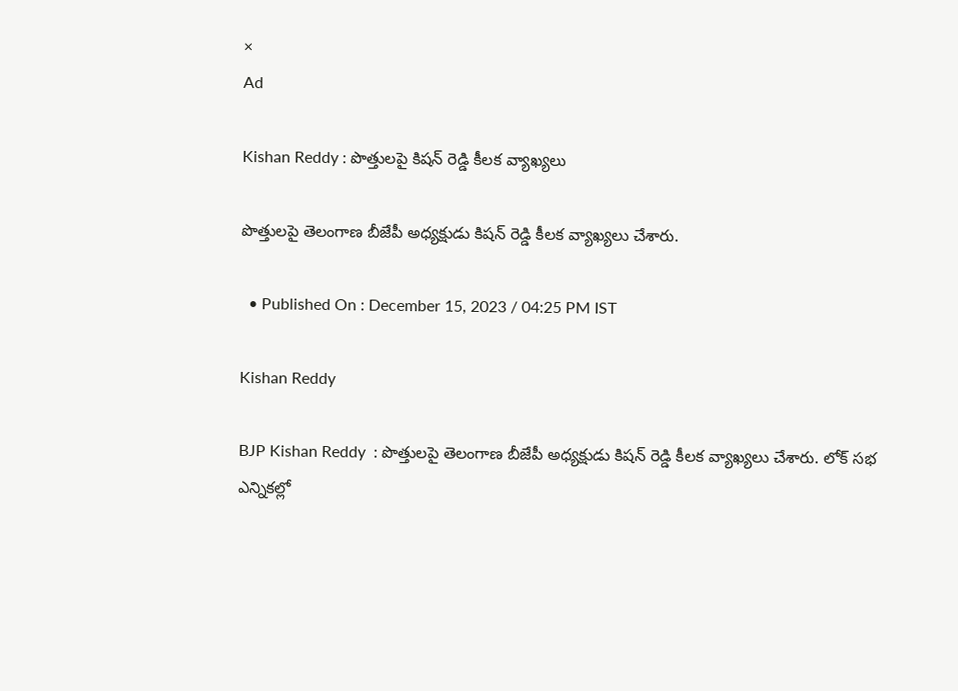×
Ad

Kishan Reddy : పొత్తులపై కిషన్ రెడ్డి కీలక వ్యాఖ్యలు

పొత్తులపై తెలంగాణ బీజేపీ అధ్యక్షుడు కిషన్ రెడ్డి కీలక వ్యాఖ్యలు చేశారు.

  • Published On : December 15, 2023 / 04:25 PM IST

Kishan Reddy

BJP Kishan Reddy  : పొత్తులపై తెలంగాణ బీజేపీ అధ్యక్షుడు కిషన్ రెడ్డి కీలక వ్యాఖ్యలు చేశారు. లోక్ సభ ఎన్నికల్లో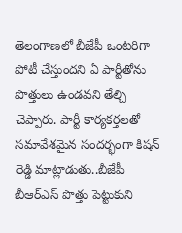తెలంగాణలో బీజేపీ ఒంటరిగా పోటీ చేస్తుందని ఏ పార్టీతోను పొత్తులు ఉండవని తేల్చి చెప్పారు. పార్టీ కార్యకర్తలతో సమావేశమైన సందర్భంగా కిషన్ రెడ్డి మాట్లాడుతు..బీజేపీ బీఆర్ఎస్ పొత్తు పెట్టుకుని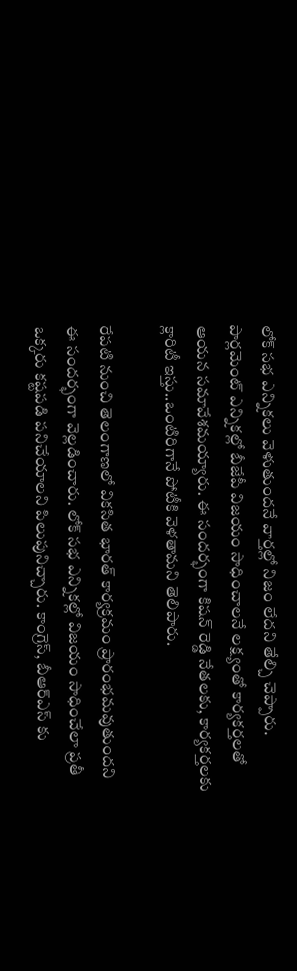లోక్ సభ ఎన్నికలు వెళుతుందనే వార్తల్లో నిజం లేదని తేల్చి చెప్పారు. పార్లమెంట్ ఎన్నికల్లో బీజేపీ విజయం సాధించాలనే లక్ష్యంతో కార్యకర్తలతో ఆయన సమావేశమయ్యారు. ఈ సందర్భంగా కిషన్ రెడ్డి నేతలకు, కార్యకర్తలకు క్లారిటీ ఇస్తు..ఒంటిరిగానే పోటీకి వెళతామని తెలిపారు.

రేపటి నుంచి తెలంగాణలో వికసిత భారత్ కార్యక్రమం ప్రారంభమవుతుందని ఈ సందర్భంగా వెల్లడించారు. లోక్ సభ ఎన్నికల్లో విజయం సాధించేలా ప్రతీ ఒక్కరు కష్టపడి పనిచేయాలని పిలుపునిచ్చారు. కాంగ్రెస్, బీఆర్ఎస్ కు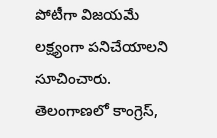పోటీగా విజయమే లక్ష్యంగా పనిచేయాలని సూచించారు. తెలంగాణలో కాంగ్రెస్,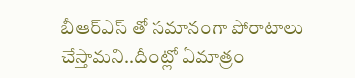బీఆర్ఎస్ తో సమానంగా పోరాటాలు చేస్తామని..దీంట్లో ఏమాత్రం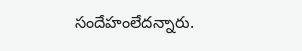సందేహంలేదన్నారు.